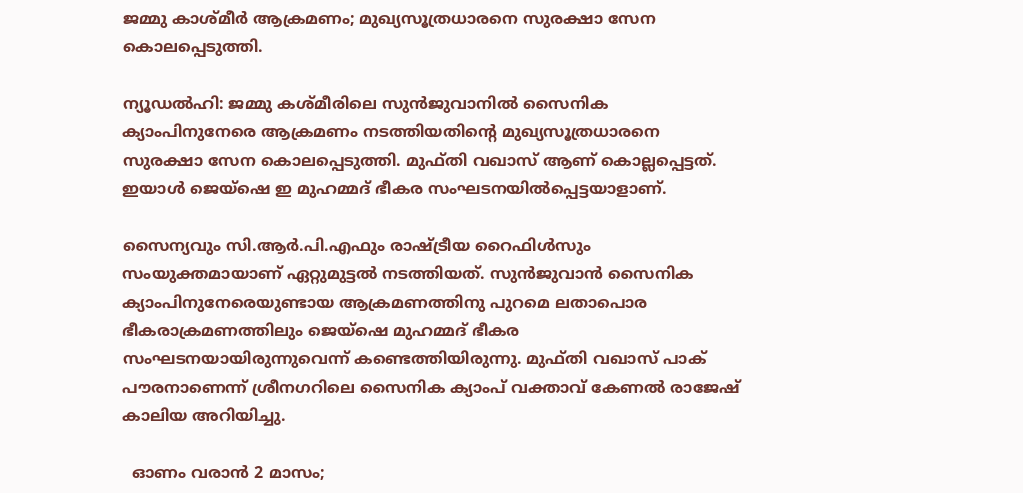ജമ്മു കാശ്മീർ ആക്രമണം; മുഖ്യസൂത്രധാരനെ സുരക്ഷാ സേന കൊലപ്പെടുത്തി.

ന്യൂഡല്‍ഹി: ജമ്മു കശ്മീരിലെ സുന്‍ജുവാനില്‍ സൈനിക ക്യാംപിനുനേരെ ആക്രമണം നടത്തിയതിന്‍റെ മുഖ്യസൂത്രധാരനെ സുരക്ഷാ സേന കൊലപ്പെടുത്തി. മുഫ്തി വഖാസ് ആണ് കൊല്ലപ്പെട്ടത്. ഇയാള്‍ ജെയ്‌ഷെ ഇ മുഹമ്മദ് ഭീകര സംഘടനയില്‍പ്പെട്ടയാളാണ്.

സൈന്യവും സി.ആര്‍.പി.എഫും രാഷ്ട്രീയ റൈഫിള്‍സും സംയുക്തമായാണ് ഏറ്റുമുട്ടല്‍ നടത്തിയത്. സുന്‍ജുവാന്‍ സൈനിക ക്യാംപിനുനേരെയുണ്ടായ ആക്രമണത്തിനു പുറമെ ലതാപൊര ഭീകരാക്രമണത്തിലും ജെയ്‌ഷെ മുഹമ്മദ് ഭീകര സംഘടനയായിരുന്നുവെന്ന് കണ്ടെത്തിയിരുന്നു. മുഫ്തി വഖാസ് പാക് പൗരനാണെന്ന് ശ്രീനഗറിലെ സൈനിക ക്യാംപ് വക്താവ് കേണല്‍ രാജേഷ് കാലിയ അറിയിച്ചു.

  ഓണം വരാൻ 2 മാസം;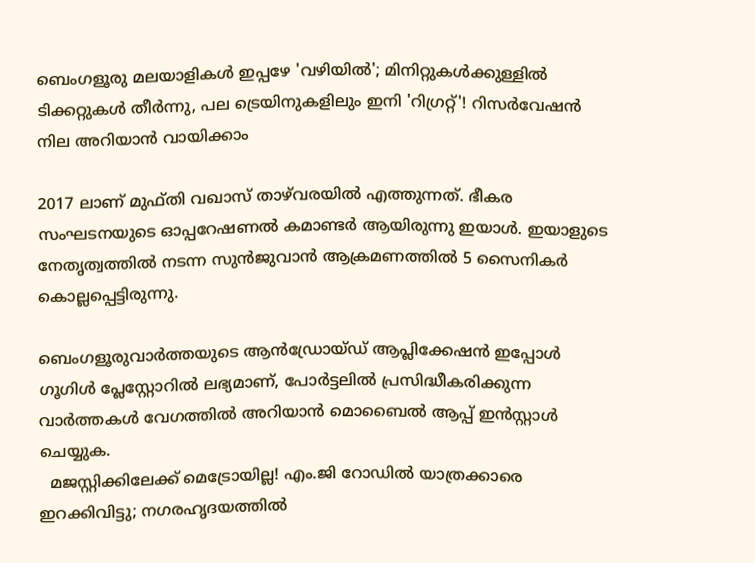ബെംഗളൂരു മലയാളികൾ ഇപ്പഴേ 'വഴിയിൽ'; മിനിറ്റുകൾക്കുള്ളിൽ ടിക്കറ്റുകൾ തീർന്നു, പല ട്രെയിനുകളിലും ഇനി 'റിഗ്രറ്റ്'! റിസർവേഷൻ നില അറിയാൻ വായിക്കാം

2017 ലാണ് മുഫ്തി വഖാസ് താഴ്‌വരയില്‍ എത്തുന്നത്. ഭീകര സംഘടനയുടെ ഓപ്പറേഷണല്‍ കമാണ്ടര്‍ ആയിരുന്നു ഇയാള്‍. ഇയാളുടെ നേതൃത്വത്തില്‍ നടന്ന സുന്‍ജുവാന്‍ ആക്രമണത്തില്‍ 5 സൈനികര്‍ കൊല്ലപ്പെട്ടിരുന്നു.

ബെംഗളൂരുവാർത്തയുടെ ആൻഡ്രോയ്ഡ് ആപ്ലിക്കേഷൻ ഇപ്പോൾ ഗൂഗിൾ പ്ലേസ്റ്റോറിൽ ലഭ്യമാണ്, പോർട്ടലിൽ പ്രസിദ്ധീകരിക്കുന്ന വാർത്തകൾ വേഗത്തിൽ അറിയാൻ മൊബൈൽ ആപ്പ് ഇൻസ്റ്റാൾ ചെയ്യുക.
  മജസ്റ്റിക്കിലേക്ക് മെട്രോയില്ല! എം.ജി റോഡിൽ യാത്രക്കാരെ ഇറക്കിവിട്ടു; നഗരഹൃദയത്തിൽ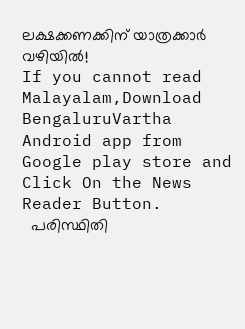ലക്ഷക്കണക്കിന് യാത്രക്കാർ വഴിയിൽ!
If you cannot read Malayalam,Download BengaluruVartha Android app from Google play store and Click On the News Reader Button.
  പരിസ്ഥിതി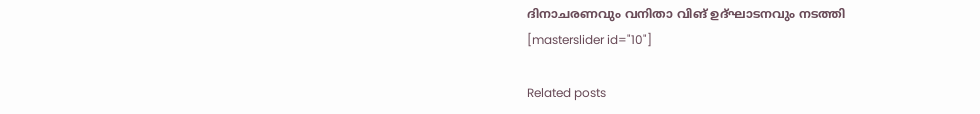ദിനാചരണവും വനിതാ വിങ് ഉദ്ഘാടനവും നടത്തി
[masterslider id="10"]

Related posts